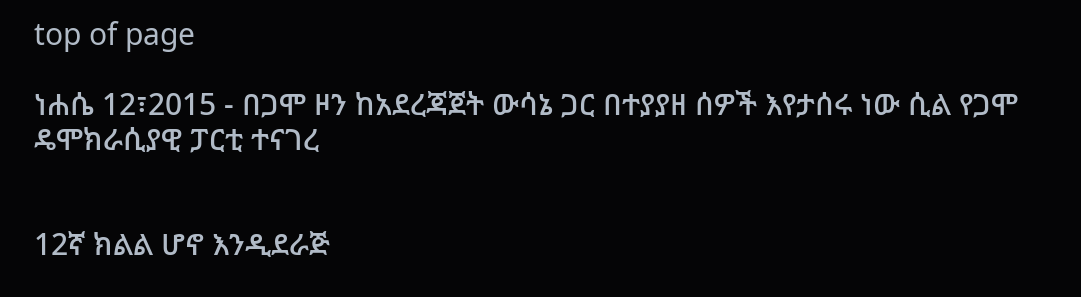top of page

ነሐሴ 12፣2015 - በጋሞ ዞን ከአደረጃጀት ውሳኔ ጋር በተያያዘ ሰዎች እየታሰሩ ነው ሲል የጋሞ ዴሞክራሲያዊ ፓርቲ ተናገረ


12ኛ ክልል ሆኖ እንዲደራጅ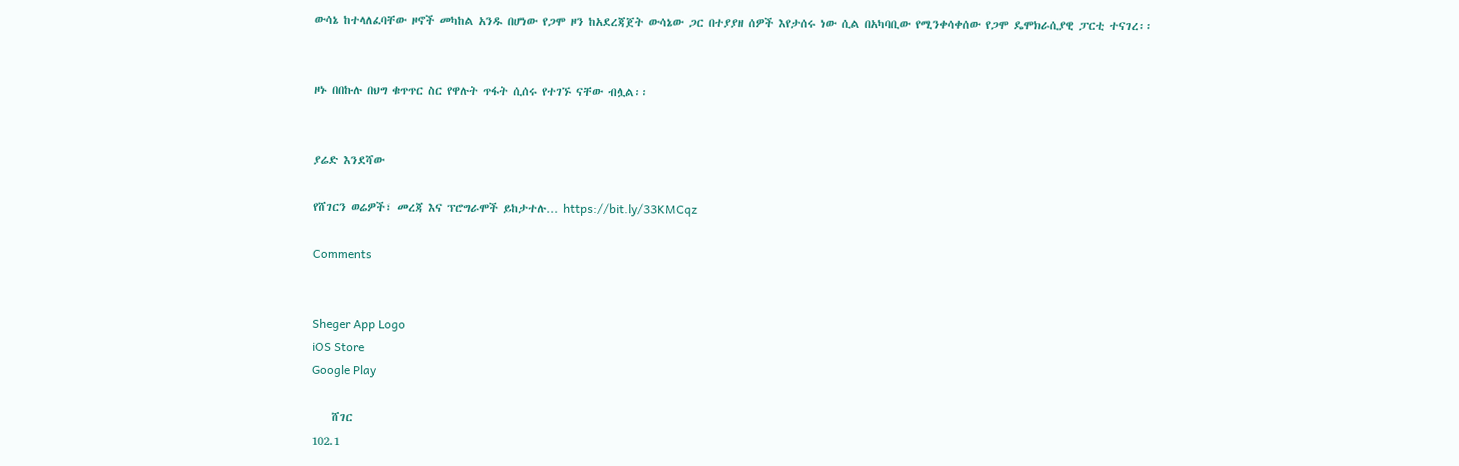ውሳኔ ከተላለፈባቸው ዞኖች መካከል አንዱ በሆነው የጋሞ ዞን ከአደረጃጀት ውሳኔው ጋር በተያያዘ ሰዎች እየታሰሩ ነው ሲል በአካባቢው የሚንቀሳቀሰው የጋሞ ዴሞክራሲያዊ ፓርቲ ተናገረ፡፡


ዞኑ በበኩሉ በህግ ቁጥጥር ስር የዋሉት ጥፋት ሲሰሩ የተገኙ ናቸው ብሏል፡፡


ያሬድ እንደሻው

የሸገርን ወሬዎች፣ መረጃ እና ፕሮግራሞች ይከታተሉ… https://bit.ly/33KMCqz

Comments


Sheger App Logo
iOS Store
Google Play

    ሸገር
102.1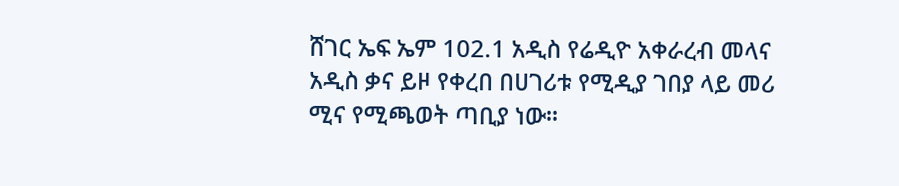ሸገር ኤፍ ኤም 102.1 አዲስ የሬዲዮ አቀራረብ መላና አዲስ ቃና ይዞ የቀረበ በሀገሪቱ የሚዲያ ገበያ ላይ መሪ ሚና የሚጫወት ጣቢያ ነው፡፡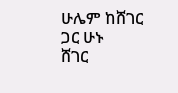ሁሌም ከሸገር ጋር ሁኑ
ሸገር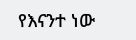የእናንተ ነው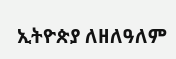ኢትዮጵያ ለዘለዓለም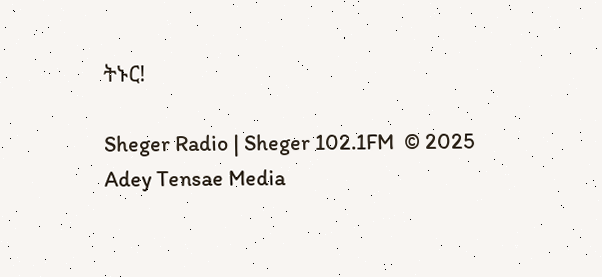ትኑር!

Sheger Radio | Sheger 102.1FM  © 2025 Adey Tensae Media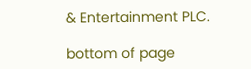& Entertainment PLC.

bottom of page